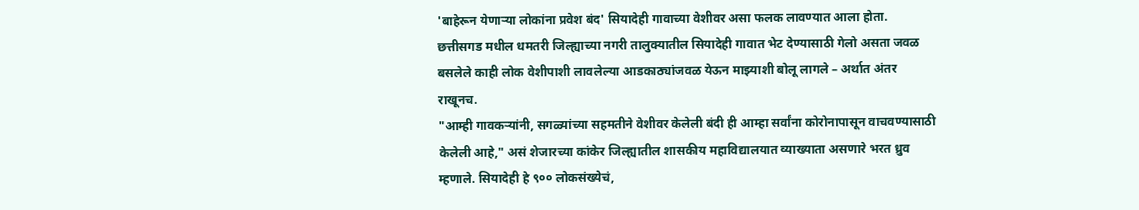'बाहेरून येणाऱ्या लोकांना प्रवेश बंद' सियादेही गावाच्या वेशीवर असा फलक लावण्यात आला होता. छत्तीसगड मधील धमतरी जिल्ह्याच्या नगरी तालुक्यातील सियादेही गावात भेट देण्यासाठी गेलो असता जवळ बसलेले काही लोक वेशीपाशी लावलेल्या आडकाठ्यांजवळ येऊन माझ्याशी बोलू लागले – अर्थात अंतर राखूनच.
"आम्ही गावकऱ्यांनी, सगळ्यांच्या सहमतीने वेशीवर केलेली बंदी ही आम्हा सर्वांना कोरोनापासून वाचवण्यासाठी केलेली आहे," असं शेजारच्या कांकेर जिल्ह्यातील शासकीय महाविद्यालयात व्याख्याता असणारे भरत ध्रुव म्हणाले. सियादेही हे ९०० लोकसंख्येचं,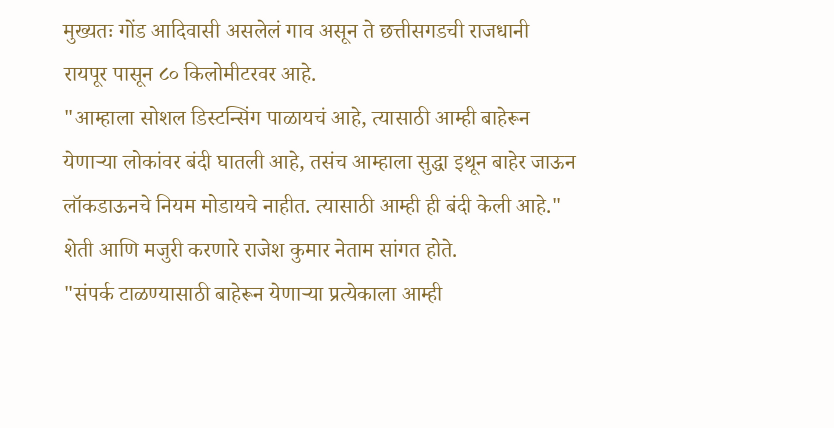मुख्यतः गोंड आदिवासी असलेलं गाव असून ते छत्तीसगडची राजधानी रायपूर पासून ८० किलोमीटरवर आहे.
"आम्हाला सोशल डिस्टन्सिंग पाळायचं आहे, त्यासाठी आम्ही बाहेरून येणाऱ्या लोकांवर बंदी घातली आहे, तसंच आम्हाला सुद्धा इथून बाहेर जाऊन लॉकडाऊनचे नियम मोडायचे नाहीत. त्यासाठी आम्ही ही बंदी केली आहे." शेती आणि मजुरी करणारे राजेश कुमार नेताम सांगत होते.
"संपर्क टाळण्यासाठी बाहेरून येणाऱ्या प्रत्येकाला आम्ही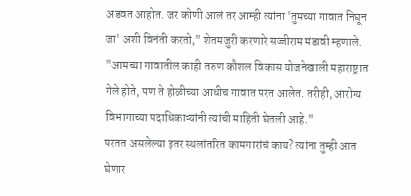अडवत आहोत. जर कोणी आलं तर आम्ही त्यांना 'तुमच्या गावात निघून जा' अशी विनंती करतो," शेतमजुरी करणारे सज्जीराम मंडावी म्हणाले. "आमच्या गावातील काही तरुण कौशल विकास योजनेखाली महाराष्ट्रात गेले होते, पण ते होळीच्या आधीच गावात परत आलेत. तरीही, आरोग्य विभागाच्या पदाधिकाऱ्यांनी त्यांची माहिती घेतली आहे."
परतत असलेल्या इतर स्थलांतरित कामगारांचं काय? त्यांना तुम्ही आत घेणार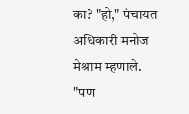का? "हो," पंचायत अधिकारी मनोज मेश्राम म्हणाले. "पण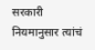सरकारी नियमानुसार त्यांचं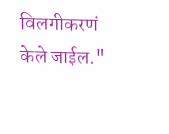विलगीकरणं केले जाईल."